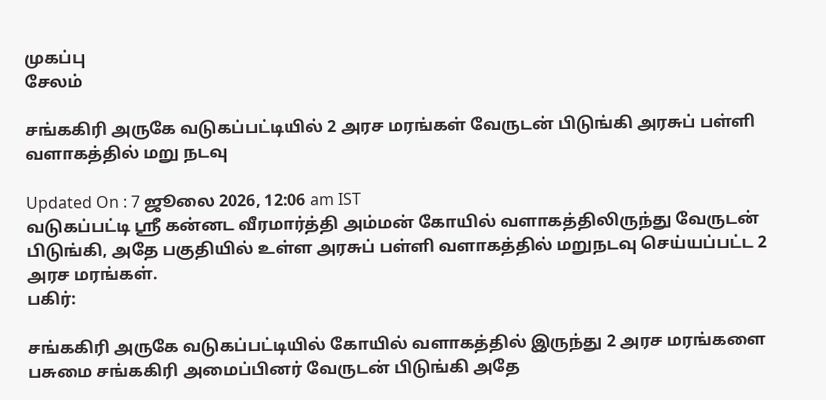முகப்பு
சேலம்

சங்ககிரி அருகே வடுகப்பட்டியில் 2 அரச மரங்கள் வேருடன் பிடுங்கி அரசுப் பள்ளி வளாகத்தில் மறு நடவு

Updated On : 7 ஜூலை 2026, 12:06 am IST
வடுகப்பட்டி ஸ்ரீ கன்னட வீரமார்த்தி அம்மன் கோயில் வளாகத்திலிருந்து வேருடன் பிடுங்கி, அதே பகுதியில் உள்ள அரசுப் பள்ளி வளாகத்தில் மறுநடவு செய்யப்பட்ட 2 அரச மரங்கள்.
பகிர்:

சங்ககிரி அருகே வடுகப்பட்டியில் கோயில் வளாகத்தில் இருந்து 2 அரச மரங்களை பசுமை சங்ககிரி அமைப்பினர் வேருடன் பிடுங்கி அதே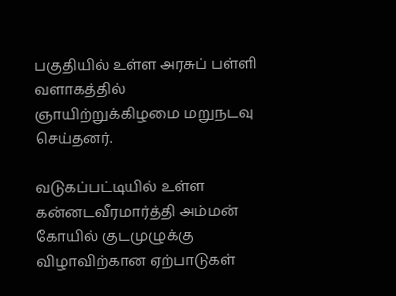பகுதியில் உள்ள அரசுப் பள்ளி வளாகத்தில் ஞாயிற்றுக்கிழமை மறுநடவு செய்தனர்.

வடுகப்பட்டியில் உள்ள கன்னடவீரமார்த்தி அம்மன் கோயில் குடமுழுக்கு விழாவிற்கான ஏற்பாடுகள்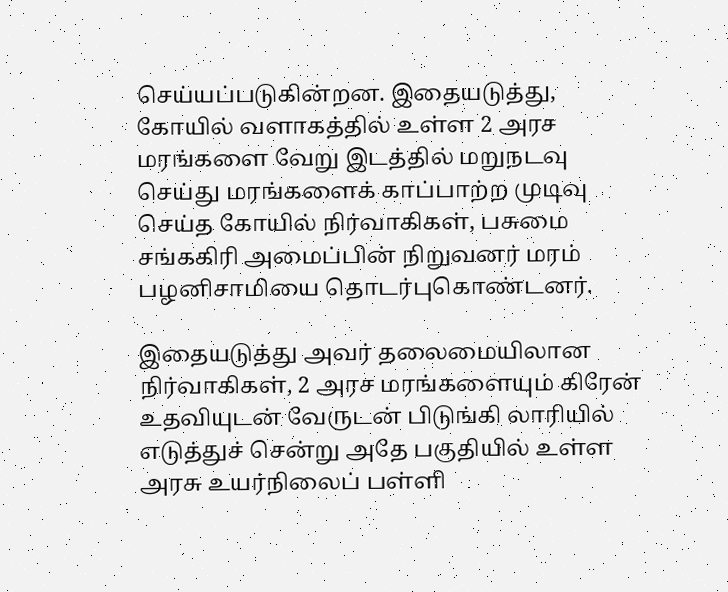செய்யப்படுகின்றன. இதையடுத்து, கோயில் வளாகத்தில் உள்ள 2 அரச மரங்களை வேறு இடத்தில் மறுநடவு செய்து மரங்களைக் காப்பாற்ற முடிவு செய்த கோயில் நிர்வாகிகள், பசுமை சங்ககிரி அமைப்பின் நிறுவனர் மரம் பழனிசாமியை தொடர்புகொண்டனர்.

இதையடுத்து அவர் தலைமையிலான நிர்வாகிகள், 2 அரச மரங்களையும் கிரேன் உதவியுடன் வேருடன் பிடுங்கி லாரியில் எடுத்துச் சென்று அதே பகுதியில் உள்ள அரசு உயர்நிலைப் பள்ளி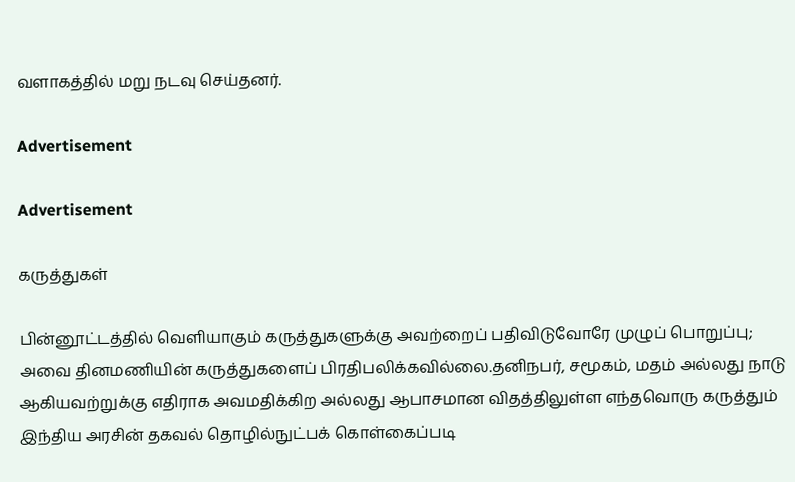வளாகத்தில் மறு நடவு செய்தனர்.

Advertisement

Advertisement

கருத்துகள்

பின்னூட்டத்தில் வெளியாகும் கருத்துகளுக்கு அவற்றைப் பதிவிடுவோரே முழுப் பொறுப்பு; அவை தினமணியின் கருத்துகளைப் பிரதிபலிக்கவில்லை.தனிநபர், சமூகம், மதம் அல்லது நாடு ஆகியவற்றுக்கு எதிராக அவமதிக்கிற அல்லது ஆபாசமான விதத்திலுள்ள எந்தவொரு கருத்தும் இந்திய அரசின் தகவல் தொழில்நுட்பக் கொள்கைப்படி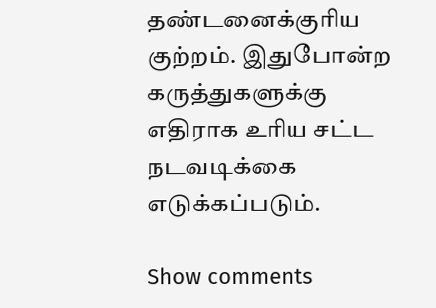தண்டனைக்குரிய குற்றம். இதுபோன்ற கருத்துகளுக்கு எதிராக உரிய சட்ட நடவடிக்கை எடுக்கப்படும்.

Show comments